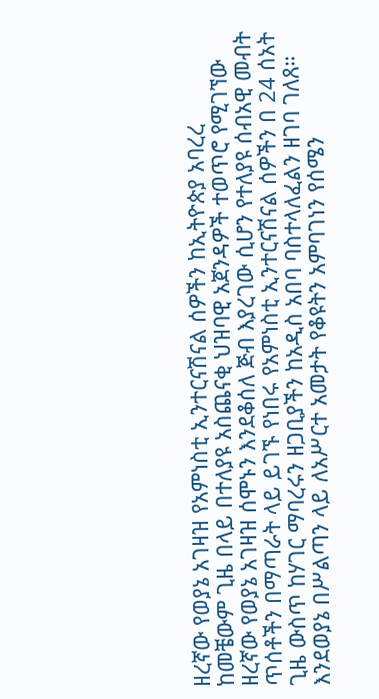ዘረኛው የወያኔ አገዛዝ የአምነስቲ ኢንተርናሽናል ሰዎችን ከኢትዮጵያ አባረረ
ከመቼውም ጊዜ በላይ በተለያዩ አስጨናቂ ህዝባዊ አጀንዳዎች ተወጥሮ የሚገኘው ዘረኛው የወያኔ አገዛዝ ሰሞኑን እንደቆሰለ ጅብ እያረገው ሲሆን የተለያዩ ሰብአዊ መብት ጥሰቶችን በማጣራት ላይ ይገኙ የነበሩ የአምነስቲ ኢንተርናሽናል ሰዎችን በ 24 ሰአት ጊዜ ውስጥ ከሃገር ማባረሩን ዘጋቢያችን ከአዲስ አበባ ባስተላለፈልን ዘገባ ገለጸ። እንደወያኔ በሥልጣን ላይ ለአሥርተ አመታት የቆዩትን አምባገነን የሰሜን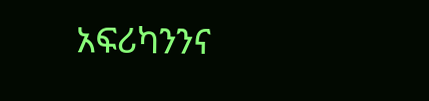አፍሪካንንና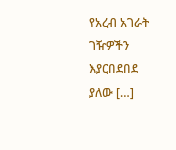የአረብ አገራት ገዥዎችን እያርበደበደ ያለው […]